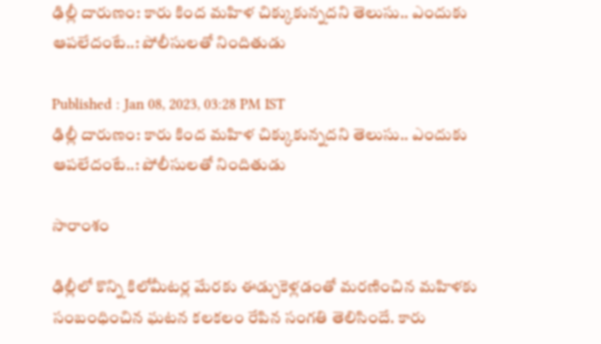ఢిల్లీ దారుణం: కారు కింద మహిళ చిక్కుకున్నదని తెలుసు.. ఎందుకు ఆపలేదంటే..: పోలీసులతో నిందితుడు

Published : Jan 08, 2023, 03:28 PM IST
ఢిల్లీ దారుణం: కారు కింద మహిళ చిక్కుకున్నదని తెలుసు.. ఎందుకు ఆపలేదంటే..: పోలీసులతో నిందితుడు

సారాంశం

ఢిల్లీలో కొన్ని కిలోమీటర్ల మేరకు ఈడ్చుకెళ్లడంతో మరణించిన మహిళకు సంబంధించిన ఘటన కలకలం రేపిన సంగతి తెలిసిందే. కారు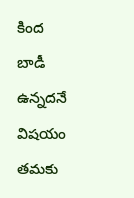కింద బాడీ ఉన్నదనే విషయం తమకు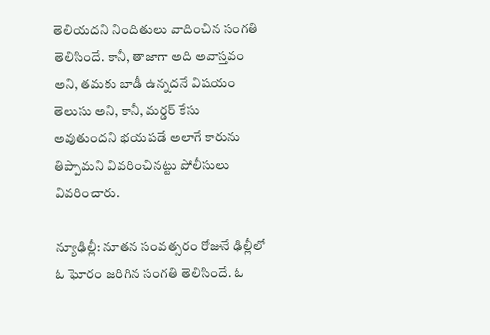తెలియదని నిందితులు వాదించిన సంగతి తెలిసిందే. కానీ, తాజాగా అది అవాస్తవం అని, తమకు బాడీ ఉన్నదనే విషయం తెలుసు అని, కానీ, మర్డర్ కేసు అవుతుందని భయపడే అలాగే కారును తిప్పామని వివరించినట్టు పోలీసులు వివరించారు.

న్యూఢిల్లీ: నూతన సంవత్సరం రోజునే ఢిల్లీలో ఓ ఘోరం జరిగిన సంగతి తెలిసిందే. ఓ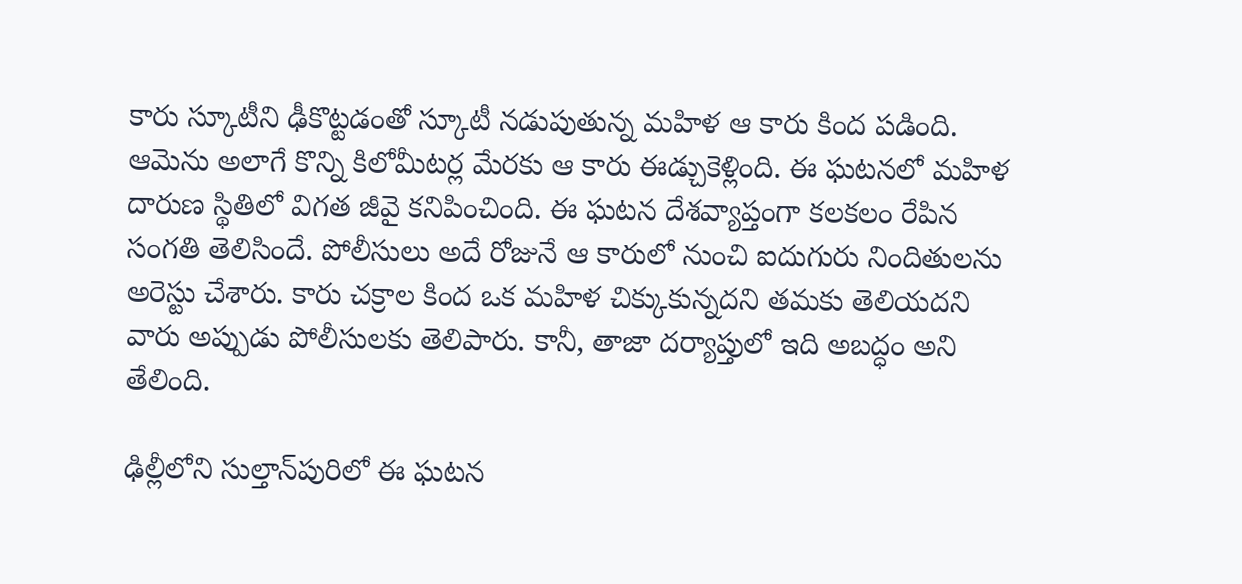కారు స్కూటీని ఢీకొట్టడంతో స్కూటీ నడుపుతున్న మహిళ ఆ కారు కింద పడింది. ఆమెను అలాగే కొన్ని కిలోమీటర్ల మేరకు ఆ కారు ఈడ్చుకెళ్లింది. ఈ ఘటనలో మహిళ దారుణ స్థితిలో విగత జీవై కనిపించింది. ఈ ఘటన దేశవ్యాప్తంగా కలకలం రేపిన సంగతి తెలిసిందే. పోలీసులు అదే రోజునే ఆ కారులో నుంచి ఐదుగురు నిందితులను అరెస్టు చేశారు. కారు చక్రాల కింద ఒక మహిళ చిక్కుకున్నదని తమకు తెలియదని వారు అప్పుడు పోలీసులకు తెలిపారు. కానీ, తాజా దర్యాప్తులో ఇది అబద్ధం అని తేలింది.

ఢిల్లీలోని సుల్తాన్‌పురిలో ఈ ఘటన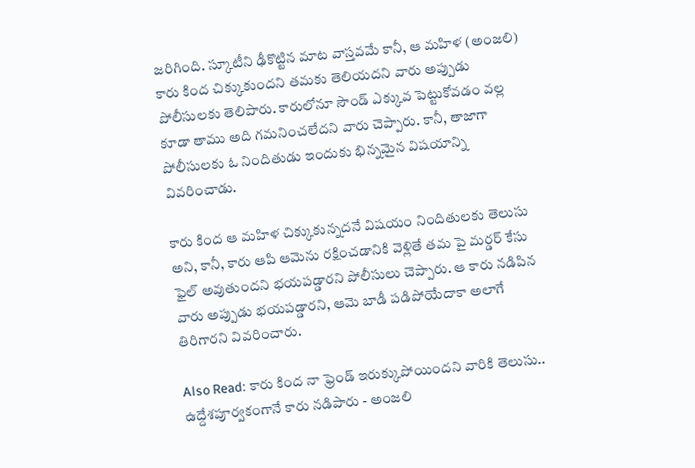జరిగింది. స్కూటీని ఢీకొట్టిన మాట వాస్తవమే కానీ, ఆ మహిళ (అంజలి) కారు కింద చిక్కుకుందని తమకు తెలియదని వారు అప్పుడు పోలీసులకు తెలిపారు. కారులోనూ సౌండ్ ఎక్కువ పెట్టుకోవడం వల్ల కూడా తాము అది గమనించలేదని వారు చెప్పారు. కానీ, తాజాగా పోలీసులకు ఓ నిందితుడు ఇందుకు భిన్నమైన విషయాన్ని వివరించాడు.

కారు కింద ఆ మహిళ చిక్కుకున్నదనే విషయం నిందితులకు తెలుసు అని, కానీ, కారు ఆపి ఆమెను రక్షించడానికి వెళ్లితే తమ పై మర్డర్ కేసు ఫైల్ అవుతుందని భయపడ్డారని పోలీసులు చెప్పారు. ఆ కారు నడిపిన వారు అప్పుడు భయపడ్డారని, ఆమె బాడీ పడిపోయేదాకా అలాగే తిరిగారని వివరించారు.

Also Read: కారు కింద నా ఫ్రెండ్ ఇరుక్కుపోయిందని వారికి తెలుసు.. ఉద్దేశపూర్వకంగానే కారు నడిపారు - అంజలి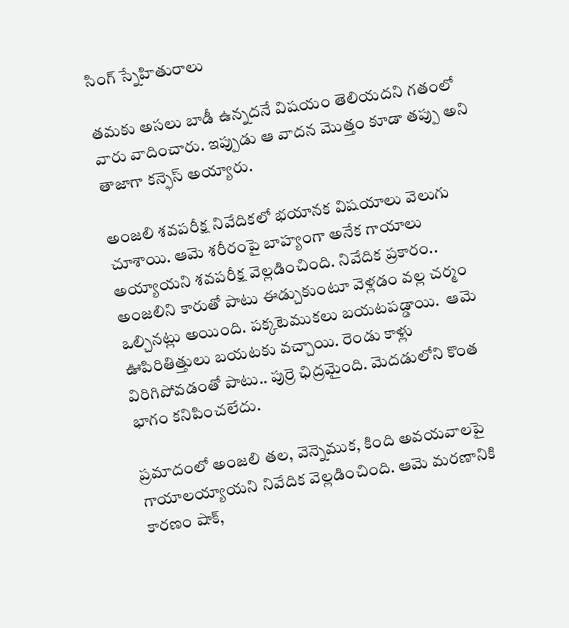సింగ్ స్నేహితురాలు

తమకు అసలు బాడీ ఉన్నదనే విషయం తెలియదని గతంలో వారు వాదించారు. ఇప్పుడు ఆ వాదన మొత్తం కూడా తప్పు అని తాజాగా కన్ఫెస్ అయ్యారు.

అంజలి శవపరీక్ష నివేదికలో భయానక విషయాలు వెలుగు చూశాయి. ఆమె శరీరంపై బాహ్యంగా అనేక గాయాలు అయ్యాయని శవపరీక్ష వెల్లడించింది. నివేదిక ప్రకారం.. అంజలిని కారుతో పాటు ఈడ్చుకుంటూ వెళ్లడం వల్ల చర్మం ఒల్చినట్లు అయింది. పక్కటెముకలు బయటపడ్డాయి.  ఆమె ఊపిరితిత్తులు బయటకు వచ్చాయి. రెండు కాళ్లు విరిగిపోవడంతో పాటు.. పుర్రె ఛిద్రమైంది. మెదడులోని కొంత భాగం కనిపించలేదు.

ప్రమాదంలో అంజలి తల, వెన్నెముక, కింది అవయవాలపై గాయాలయ్యాయని నివేదిక వెల్లడించింది. ఆమె మరణానికి కారణం షాక్,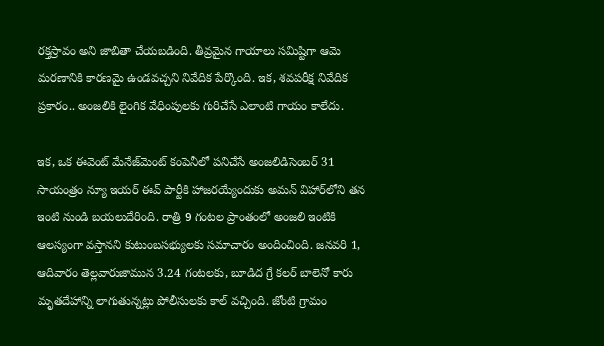రక్తస్రావం అని జాబితా చేయబడింది. తీవ్రమైన గాయాలు సమిష్టిగా ఆమె మరణానికి కారణమై ఉండవచ్చని నివేదిక పేర్కొంది. ఇక, శవపరీక్ష నివేదిక ప్రకారం.. అంజలికి లైంగిక వేధింపులకు గురిచేసే ఎలాంటి గాయం కాలేదు.

ఇక, ఒక ఈవెంట్ మేనేజ్‌మెంట్ కంపెనీలో పనిచేసే అంజలిడిసెంబర్ 31 సాయంత్రం న్యూ ఇయర్ ఈవ్ పార్టీకి హాజరయ్యేందుకు అమన్ విహార్‌లోని తన ఇంటి నుండి బయలుదేరింది. రాత్రి 9 గంటల ప్రాంతంలో అంజలి ఇంటికి ఆలస్యంగా వస్తానని కుటుంబసభ్యులకు సమాచారం అందించింది. జనవరి 1, ఆదివారం తెల్లవారుజామున 3.24 గంటలకు, బూడిద గ్రే కలర్ బాలెనో కారు మృతదేహాన్ని లాగుతున్నట్లు పోలీసులకు కాల్ వచ్చింది. జోంటి గ్రామం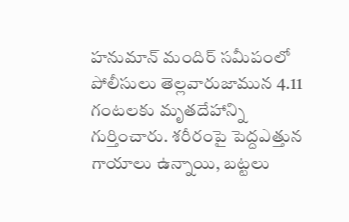హనుమాన్ మందిర్ సమీపంలో పోలీసులు తెల్లవారుజామున 4.11 గంటలకు మృతదేహాన్ని గుర్తించారు. శరీరంపై పెద్దఎత్తున గాయాలు ఉన్నాయి, బట్టలు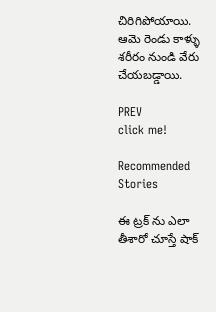చిరిగిపోయాయి. ఆమె రెండు కాళ్ళు శరీరం నుండి వేరు చేయబడ్డాయి.

PREV
click me!

Recommended Stories

ఈ ట్రక్ ను ఎలా తీశారో చూస్తే షాక్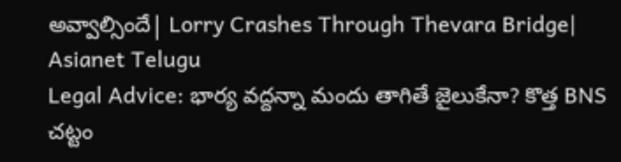అవ్వాల్సిందే| Lorry Crashes Through Thevara Bridge| Asianet Telugu
Legal Advice: భార్య వద్దన్నా మందు తాగితే జైలుకేనా? కొత్త BNS చట్టం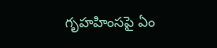గృహహింసపై ఏం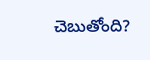చెబుతోంది?